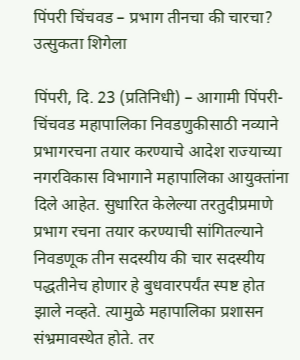पिंपरी चिंचवड – प्रभाग तीनचा की चारचा? उत्सुकता शिगेला

पिंपरी, दि. 23 (प्रतिनिधी) – आगामी पिंपरी-चिंचवड महापालिका निवडणुकीसाठी नव्याने प्रभागरचना तयार करण्याचे आदेश राज्याच्या नगरविकास विभागाने महापालिका आयुक्तांना दिले आहेत. सुधारित केलेल्या तरतुदीप्रमाणे प्रभाग रचना तयार करण्याची सांगितल्याने निवडणूक तीन सदस्यीय की चार सदस्यीय पद्धतीनेच होणार हे बुधवारपर्यंत स्पष्ट होत झाले नव्हते. त्यामुळे महापालिका प्रशासन संभ्रमावस्थेत होते. तर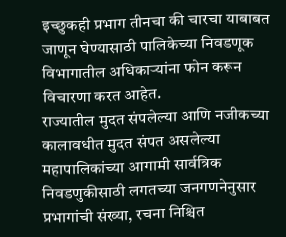इच्छुकही प्रभाग तीनचा की चारचा याबाबत जाणून घेण्यासाठी पालिकेच्या निवडणूक विभागातील अधिकाऱ्यांना फोन करून विचारणा करत आहेत.
राज्यातील मुदत संपलेल्या आणि नजीकच्या कालावधीत मुदत संपत असलेल्या महापालिकांच्या आगामी सार्वत्रिक निवडणुकीसाठी लगतच्या जनगणनेनुसार प्रभागांची संख्या, रचना निश्चित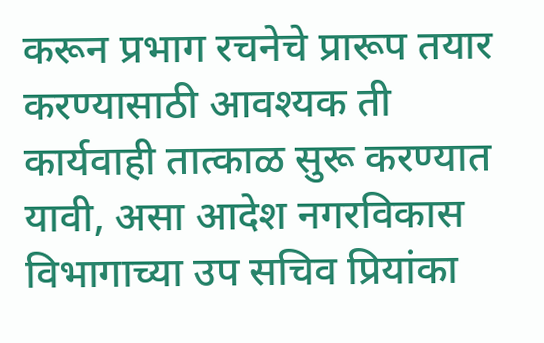करून प्रभाग रचनेचे प्रारूप तयार करण्यासाठी आवश्यक ती कार्यवाही तात्काळ सुरू करण्यात यावी, असा आदेश नगरविकास विभागाच्या उप सचिव प्रियांका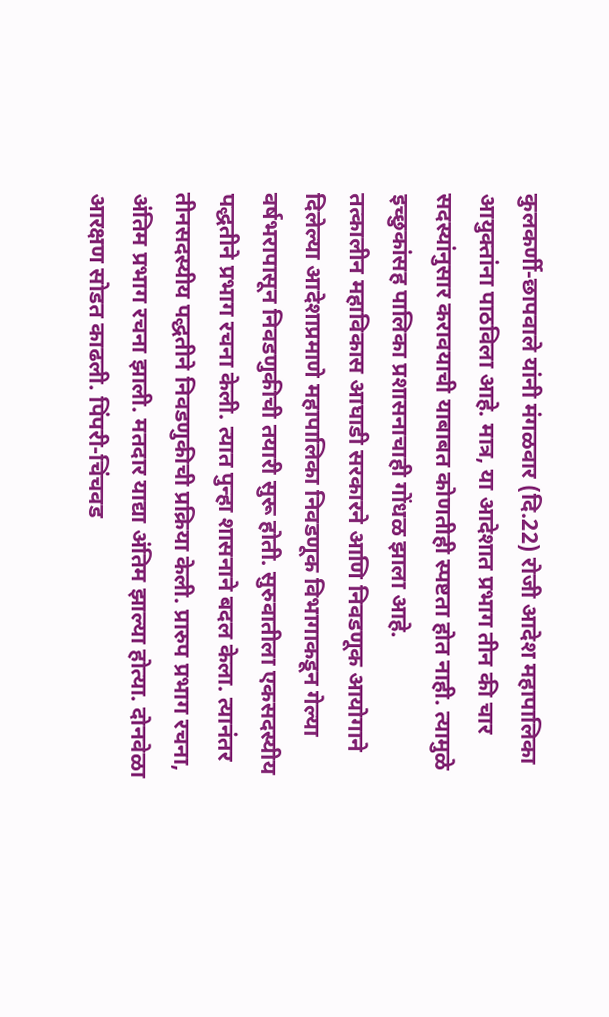कुलकर्णी-छापवाले यांनी मंगळवार (दि.22) रोजी आदेश महापालिका आयुक्तांना पाठविला आहे. मात्र, या आदेशात प्रभाग तीन की चार सदस्यांनुसार करावयाची याबाबत कोणतीही स्पष्टता होत नाही. त्यामुळे इच्छुकांसह पालिका प्रशासनाचाही गोंधळ झाला आहे.
तत्कालीन महाविकास आघाडी सरकारने आणि निवडणूक आयोगाने दिलेल्या आदेशाप्रमाणे महापालिका निवडणूक विभागाकडून गेल्या वर्षभरापासून निवडणुकीची तयारी सुरू होती. सुरुवातीला एकसदस्यीय पद्धतीने प्रभाग रचना केली. त्यात पुन्हा शासनाने बदल केला. त्यानंतर तीनसदस्यीय पद्धतीने निवडणुकीची प्रक्रिया केली. प्रारुप प्रभाग रचना, अंतिम प्रभाग रचना झाली. मतदार याद्या अंतिम झाल्या होत्या. दोनवेळा आरक्षण सोडत काढली. पिंपरी-चिंचवड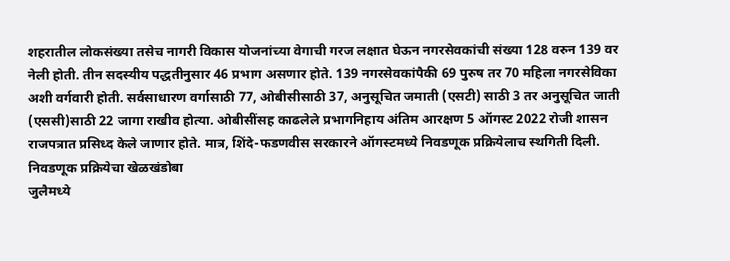शहरातील लोकसंख्या तसेच नागरी विकास योजनांच्या वेगाची गरज लक्षात घेऊन नगरसेवकांची संख्या 128 वरुन 139 वर नेली होती. तीन सदस्यीय पद्धतीनुसार 46 प्रभाग असणार होते. 139 नगरसेवकांपैकी 69 पुरुष तर 70 महिला नगरसेविका अशी वर्गवारी होती. सर्वसाधारण वर्गासाठी 77, ओबीसीसाठी 37, अनुसूचित जमाती (एसटी) साठी 3 तर अनुसूचित जाती (एससी)साठी 22 जागा राखीव होत्या. ओबीसींसह काढलेले प्रभागनिहाय अंतिम आरक्षण 5 ऑगस्ट 2022 रोजी शासन राजपत्रात प्रसिध्द केले जाणार होते. मात्र, शिंदे-फडणवीस सरकारने ऑगस्टमध्ये निवडणूक प्रक्रियेलाच स्थगिती दिली.
निवडणूक प्रक्रियेचा खेळखंडोबा
जुलैमध्ये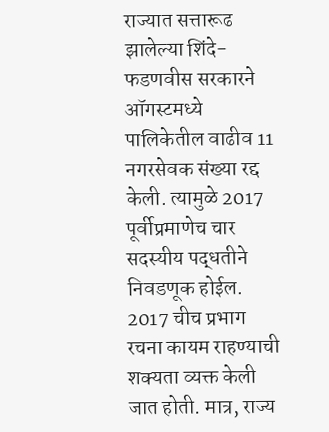राज्यात सत्तारूढ झालेल्या शिंदे-फडणवीस सरकारने ऑगस्टमध्ये पालिकेतील वाढीव 11 नगरसेवक संख्या रद्द केली. त्यामुळे 2017 पूर्वीप्रमाणेच चार सदस्यीय पद्धतीने निवडणूक होईल. 2017 चीच प्रभाग रचना कायम राहण्याची शक्यता व्यक्त केली जात होती. मात्र, राज्य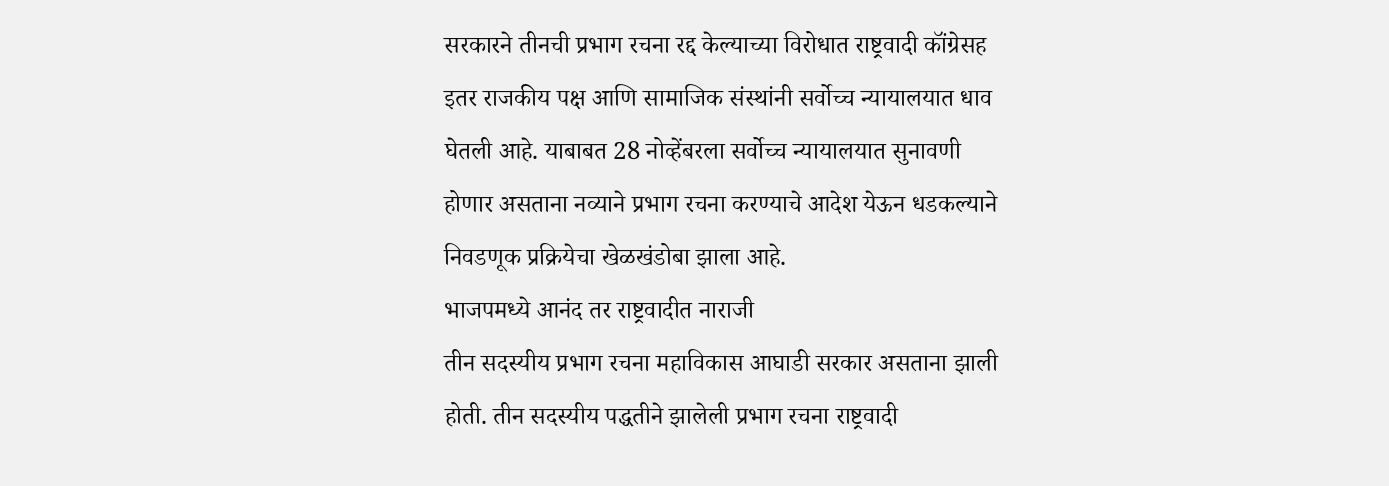सरकारने तीनची प्रभाग रचना रद्द केल्याच्या विरोधात राष्ट्रवादी कॉंग्रेसह इतर राजकीय पक्ष आणि सामाजिक संस्थांनी सर्वोच्च न्यायालयात धाव घेतली आहे. याबाबत 28 नोव्हेंबरला सर्वोच्च न्यायालयात सुनावणी होणार असताना नव्याने प्रभाग रचना करण्याचे आदेश येऊन धडकल्याने निवडणूक प्रक्रियेचा खेळखंडोबा झाला आहे.
भाजपमध्ये आनंद तर राष्ट्रवादीत नाराजी
तीन सदस्यीय प्रभाग रचना महाविकास आघाडी सरकार असताना झाली होती. तीन सदस्यीय पद्धतीने झालेली प्रभाग रचना राष्ट्रवादी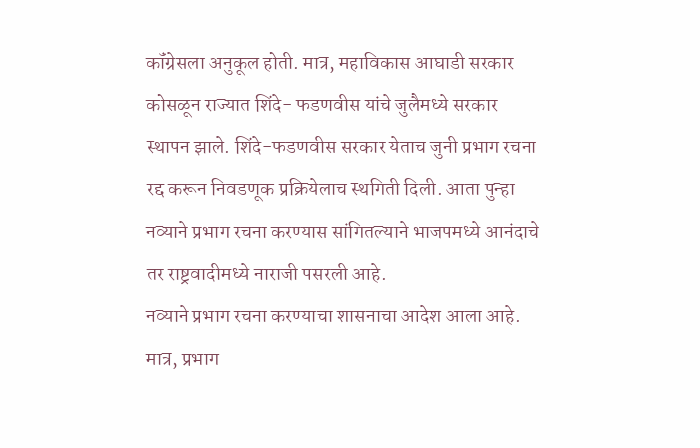कॉंग्रेसला अनुकूल होती. मात्र, महाविकास आघाडी सरकार कोसळून राज्यात शिंदे- फडणवीस यांचे जुलैमध्ये सरकार स्थापन झाले. शिंदे-फडणवीस सरकार येताच जुनी प्रभाग रचना रद्द करून निवडणूक प्रक्रियेलाच स्थगिती दिली. आता पुन्हा नव्याने प्रभाग रचना करण्यास सांगितल्याने भाजपमध्ये आनंदाचे तर राष्ट्रवादीमध्ये नाराजी पसरली आहे.
नव्याने प्रभाग रचना करण्याचा शासनाचा आदेश आला आहे. मात्र, प्रभाग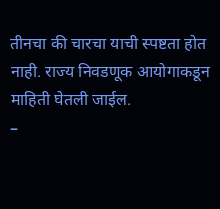तीनचा की चारचा याची स्पष्टता होत नाही. राज्य निवडणूक आयोगाकडून माहिती घेतली जाईल.
–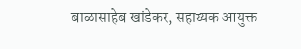बाळासाहेब खांडेकर, सहाय्यक आयुक्त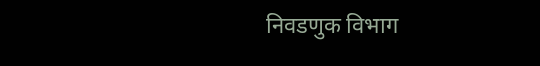निवडणुक विभाग